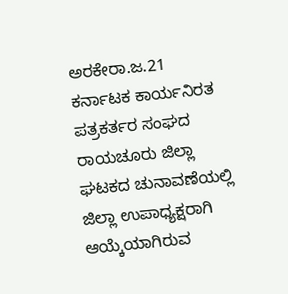ಅರಕೇರಾ.ಜ.21 ಕರ್ನಾಟಕ ಕಾರ್ಯನಿರತ ಪತ್ರಕರ್ತರ ಸಂಘದ ರಾಯಚೂರು ಜಿಲ್ಲಾ ಘಟಕದ ಚುನಾವಣೆಯಲ್ಲಿ ಜಿಲ್ಲಾ ಉಪಾಧ್ಯಕ್ಷರಾಗಿ ಆಯ್ಕೆಯಾಗಿರುವ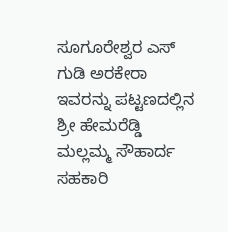ಸೂಗೂರೇಶ್ವರ ಎಸ್ ಗುಡಿ ಅರಕೇರಾ ಇವರನ್ನು ಪಟ್ಟಣದಲ್ಲಿನ ಶ್ರೀ ಹೇಮರೆಡ್ಡಿ ಮಲ್ಲಮ್ಮ ಸೌಹಾರ್ದ ಸಹಕಾರಿ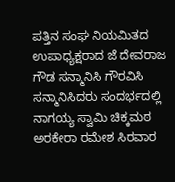ಪತ್ತಿನ ಸಂಘ ನಿಯಮಿತದ ಉಪಾಧ್ಯಕ್ಷರಾದ ಜೆ ದೇವರಾಜ ಗೌಡ ಸನ್ಮಾನಿಸಿ ಗೌರವಿಸಿ ಸನ್ಮಾನಿಸಿದರು ಸಂದರ್ಭದಲ್ಲಿ ನಾಗಯ್ಯ ಸ್ವಾಮಿ ಚಿಕ್ಕಮಠ ಅರಕೇರಾ ರಮೇಶ ಸಿರವಾರ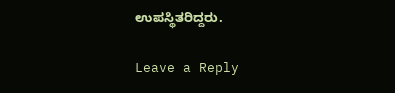ಉಪಸ್ಥಿತರಿದ್ದರು.

Leave a Reply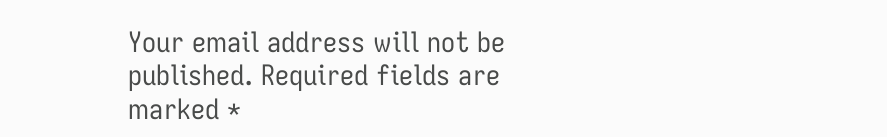Your email address will not be published. Required fields are marked *